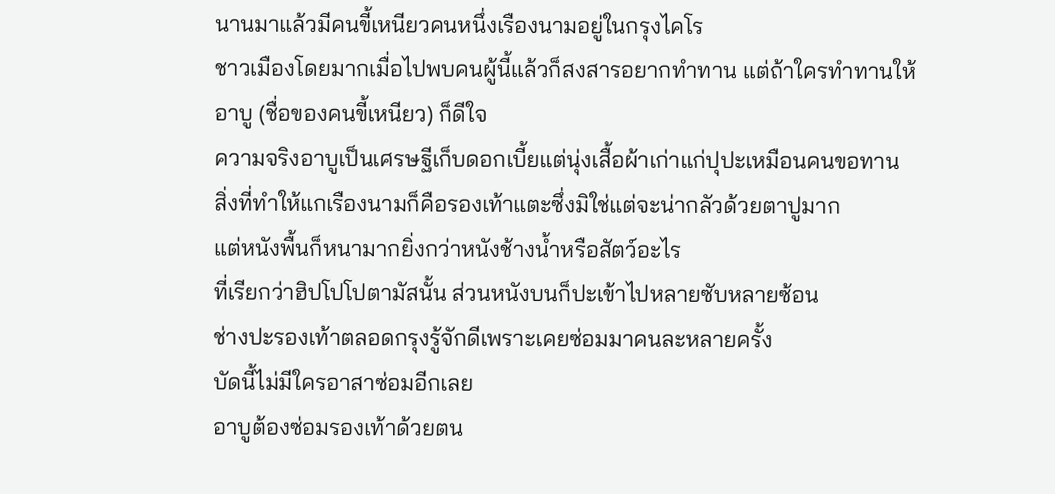นานมาแล้วมีคนขี้เหนียวคนหนึ่งเรืองนามอยู่ในกรุงไคโร
ชาวเมืองโดยมากเมื่อไปพบคนผู้นี้แล้วก็สงสารอยากทำทาน แต่ถ้าใครทำทานให้
อาบู (ชื่อของคนขี้เหนียว) ก็ดีใจ
ความจริงอาบูเป็นเศรษฐีเก็บดอกเบี้ยแต่นุ่งเสื้อผ้าเก่าแก่ปุปะเหมือนคนขอทาน
สิ่งที่ทำให้แกเรืองนามก็คือรองเท้าแตะซึ่งมิใช่แต่จะน่ากลัวด้วยตาปูมาก
แต่หนังพื้นก็หนามากยิ่งกว่าหนังช้างน้ำหรือสัตว์อะไร
ที่เรียกว่าฮิปโปโปตามัสนั้น ส่วนหนังบนก็ปะเข้าไปหลายซับหลายซ้อน
ช่างปะรองเท้าตลอดกรุงรู้จักดีเพราะเคยซ่อมมาคนละหลายครั้ง
บัดนี้ไม่มีใครอาสาซ่อมอีกเลย
อาบูต้องซ่อมรองเท้าด้วยตน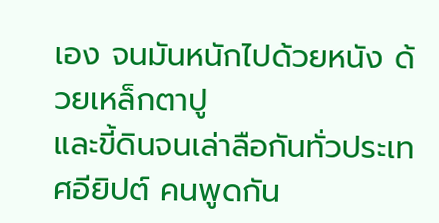เอง จนมันหนักไปด้วยหนัง ด้วยเหล็กตาปู
และขี้ดินจนเล่าลือกันทั่วประเทศอียิปต์ คนพูดกัน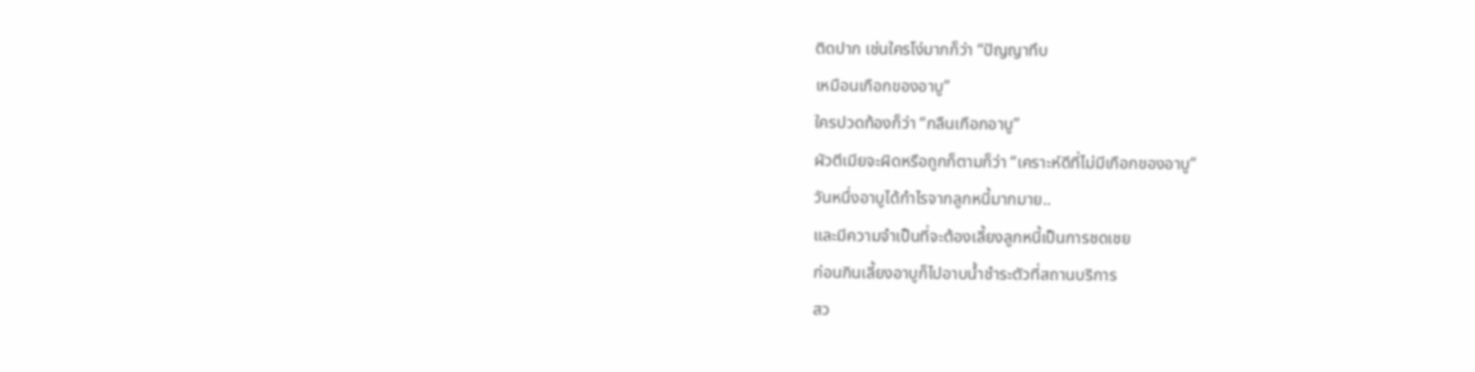ติดปาก เช่นใครโง่มากก็ว่า “ปัญญาทึบ
เหมือนเกือกของอาบู”
ใครปวดท้องก็ว่า “กลืนเกือกอาบู”
ผัวตีเมียจะผิดหรือถูกก็ตามก็ว่า “เคราะห์ดีที่ไม่มีเกือกของอาบู”
วันหนึ่งอาบูได้กำไรจากลูกหนี้มากมาย..
และมีความจำเป็นที่จะต้องเลี้ยงลูกหนี้เป็นการชดเชย
ก่อนกินเลี้ยงอาบูก็ไปอาบน้ำชำระตัวที่สถานบริการ
สว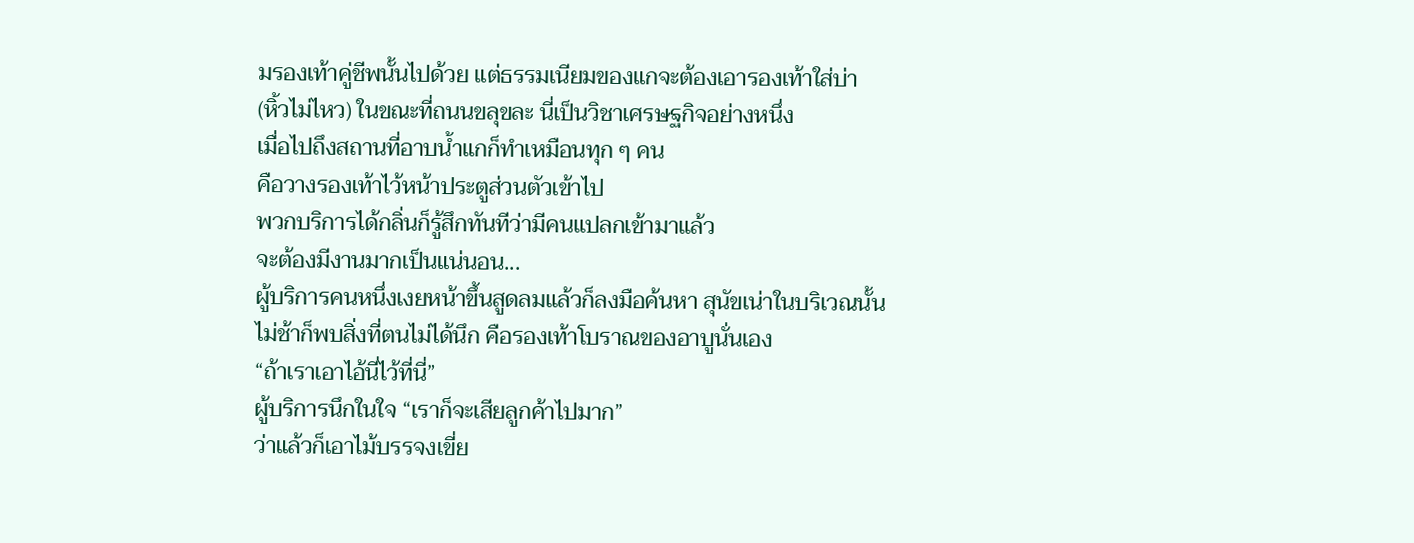มรองเท้าคู่ชีพนั้นไปด้วย แต่ธรรมเนียมของแกจะต้องเอารองเท้าใส่บ่า
(หิ้วไม่ไหว) ในขณะที่ถนนขลุขละ นี่เป็นวิชาเศรษฐกิจอย่างหนึ่ง
เมื่อไปถึงสถานที่อาบน้ำแกก็ทำเหมือนทุก ๆ คน
คือวางรองเท้าไว้หน้าประตูส่วนตัวเข้าไป
พวกบริการได้กลิ่นก็รู้สึกทันทีว่ามีคนแปลกเข้ามาแล้ว
จะต้องมีงานมากเป็นแน่นอน...
ผู้บริการคนหนึ่งเงยหน้าขึ้นสูดลมแล้วก็ลงมือค้นหา สุนัขเน่าในบริเวณนั้น
ไม่ช้าก็พบสิ่งที่ตนไม่ได้นึก คือรองเท้าโบราณของอาบูนั่นเอง
“ถ้าเราเอาไอ้นี่ไว้ที่นี่”
ผู้บริการนึกในใจ “เราก็จะเสียลูกค้าไปมาก”
ว่าแล้วก็เอาไม้บรรจงเขี่ย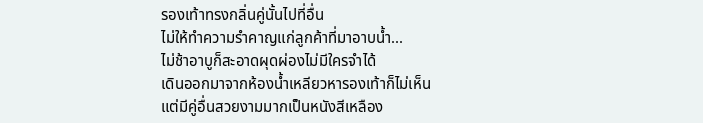รองเท้าทรงกลิ่นคู่นั้นไปที่อื่น
ไม่ให้ทำความรำคาญแก่ลูกค้าที่มาอาบน้ำ...
ไม่ช้าอาบูก็สะอาดผุดผ่องไม่มีใครจำได้
เดินออกมาจากห้องน้ำเหลียวหารองเท้าก็ไม่เห็น
แต่มีคู่อื่นสวยงามมากเป็นหนังสีเหลือง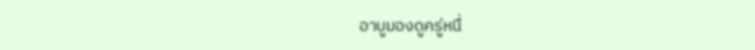อาบูมองดูครู่หนึ่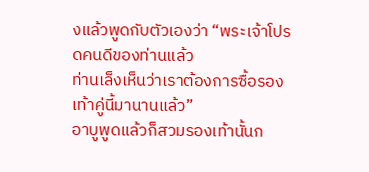งแล้วพูดกับตัวเองว่า “พระเจ้าโปรดคนดีของท่านแล้ว
ท่านเล็งเห็นว่าเราต้องการซื้อรองเท้าคู่นี้มานานแล้ว”
อาบูพูดแล้วก็สวมรองเท้านั้นก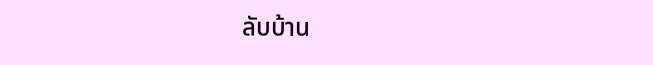ลับบ้าน